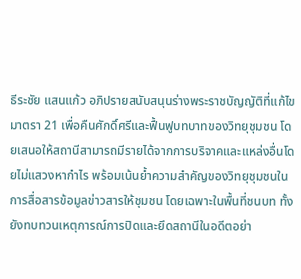ธีระชัย แสนแก้ว อภิปรายสนับสนุนร่างพระราชบัญญัติที่แก้ไขมาตรา 21 เพื่อคืนศักดิ์ศรีและฟื้นฟูบทบาทของวิทยุชุมชน โดยเสนอให้สถานีสามารถมีรายได้จากการบริจาคและแหล่งอื่นโดยไม่แสวงหากำไร พร้อมเน้นย้ำความสำคัญของวิทยุชุมชนในการสื่อสารข้อมูลข่าวสารให้ชุมชน โดยเฉพาะในพื้นที่ชนบท ทั้งยังทบทวนเหตุการณ์การปิดและยึดสถานีในอดีตอย่า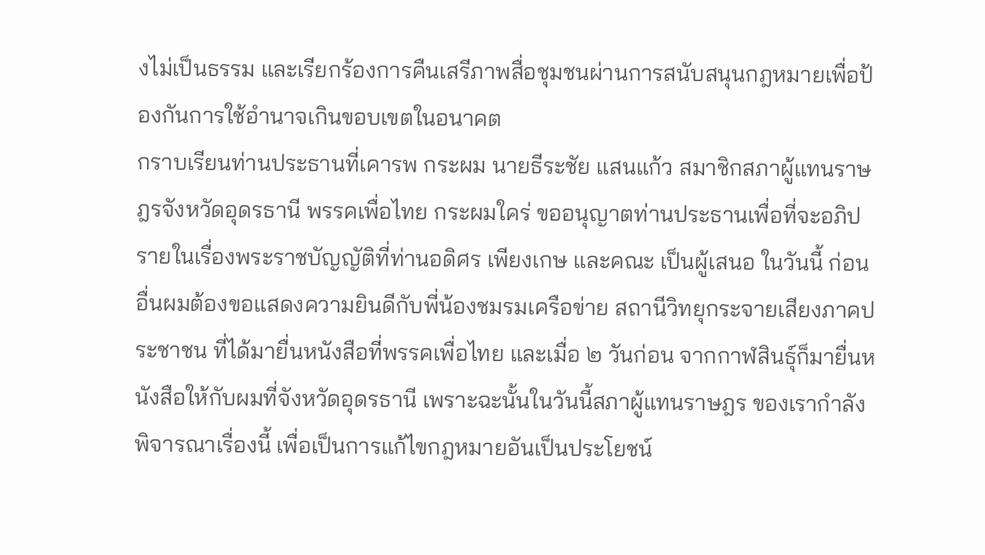งไม่เป็นธรรม และเรียกร้องการคืนเสรีภาพสื่อชุมชนผ่านการสนับสนุนกฎหมายเพื่อป้องกันการใช้อำนาจเกินขอบเขตในอนาคต
กราบเรียนท่านประธานที่เคารพ กระผม นายธีระชัย แสนแก้ว สมาชิกสภาผู้แทนราษฎรจังหวัดอุดรธานี พรรคเพื่อไทย กระผมใคร่ ขออนุญาตท่านประธานเพื่อที่จะอภิปรายในเรื่องพระราชบัญญัติที่ท่านอดิศร เพียงเกษ และคณะ เป็นผู้เสนอ ในวันนี้ ก่อนอื่นผมต้องขอแสดงความยินดีกับพี่น้องชมรมเครือข่าย สถานีวิทยุกระจายเสียงภาคประชาชน ที่ได้มายื่นหนังสือที่พรรคเพื่อไทย และเมื่อ ๒ วันก่อน จากกาฬสินธุ์ก็มายื่นหนังสือให้กับผมที่จังหวัดอุดรธานี เพราะฉะนั้นในวันนี้สภาผู้แทนราษฎร ของเรากำลังพิจารณาเรื่องนี้ เพื่อเป็นการแก้ไขกฎหมายอันเป็นประโยชน์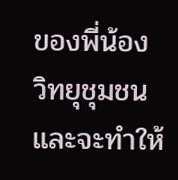ของพี่น้อง วิทยุชุมชน และจะทำให้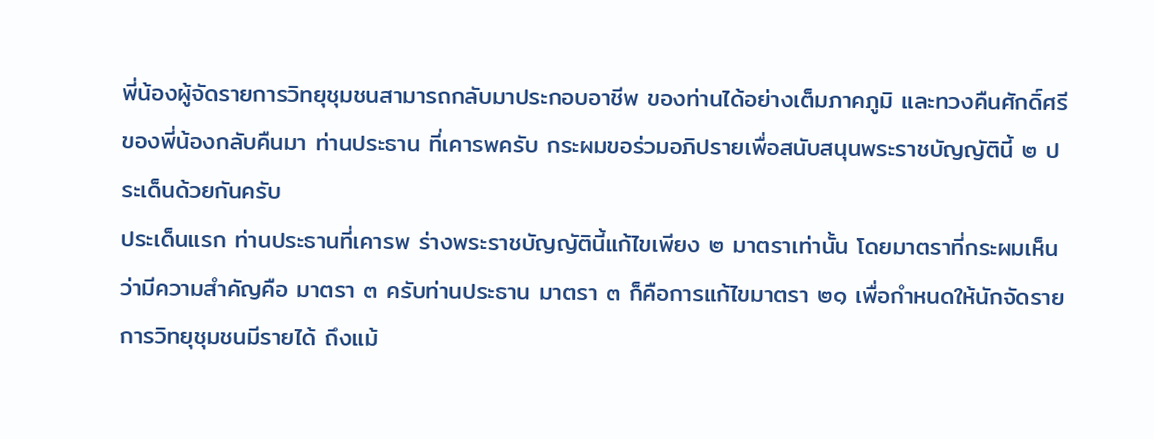พี่น้องผู้จัดรายการวิทยุชุมชนสามารถกลับมาประกอบอาชีพ ของท่านได้อย่างเต็มภาคภูมิ และทวงคืนศักดิ์ศรีของพี่น้องกลับคืนมา ท่านประธาน ที่เคารพครับ กระผมขอร่วมอภิปรายเพื่อสนับสนุนพระราชบัญญัตินี้ ๒ ประเด็นด้วยกันครับ
ประเด็นแรก ท่านประธานที่เคารพ ร่างพระราชบัญญัตินี้แก้ไขเพียง ๒ มาตราเท่านั้น โดยมาตราที่กระผมเห็นว่ามีความสำคัญคือ มาตรา ๓ ครับท่านประธาน มาตรา ๓ ก็คือการแก้ไขมาตรา ๒๑ เพื่อกำหนดให้นักจัดรายการวิทยุชุมชนมีรายได้ ถึงแม้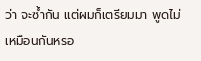ว่า จะซ้ำกัน แต่ผมก็เตรียมมา พูดไม่เหมือนกันหรอ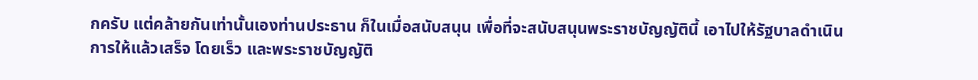กครับ แต่คล้ายกันเท่านั้นเองท่านประธาน ก็ในเมื่อสนับสนุน เพื่อที่จะสนับสนุนพระราชบัญญัตินี้ เอาไปให้รัฐบาลดำเนินการให้แล้วเสร็จ โดยเร็ว และพระราชบัญญัติ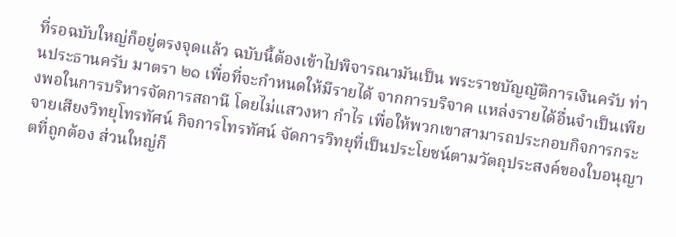ที่รอฉบับใหญ่ก็อยู่ตรงจุดแล้ว ฉบับนี้ต้องเข้าไปพิจารณามันเป็น พระราชบัญญัติการเงินครับ ท่านประธานครับ มาตรา ๒๑ เพื่อที่จะกำหนดให้มีรายได้ จากการบริจาค แหล่งรายได้อื่นจำเป็นเพียงพอในการบริหารจัดการสถานี โดยไม่แสวงหา กำไร เพื่อให้พวกเขาสามารถประกอบกิจการกระจายเสียงวิทยุโทรทัศน์ กิจการโทรทัศน์ จัดการวิทยุที่เป็นประโยชน์ตามวัตถุประสงค์ของใบอนุญาตที่ถูกต้อง ส่วนใหญ่ก็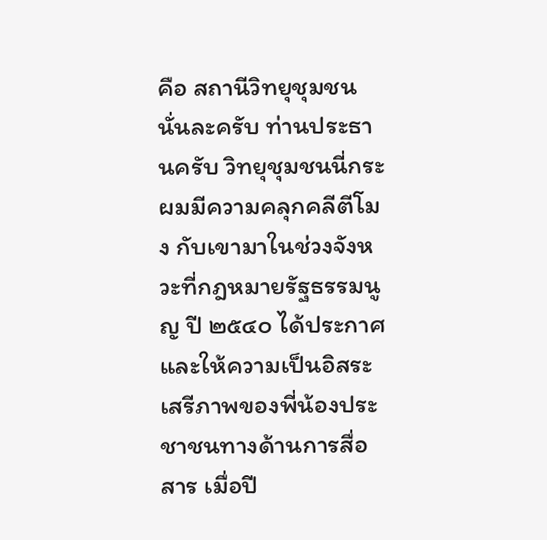คือ สถานีวิทยุชุมชนนั่นละครับ ท่านประธานครับ วิทยุชุมชนนี่กระผมมีความคลุกคลีตีโมง กับเขามาในช่วงจังหวะที่กฎหมายรัฐธรรมนูญ ปี ๒๕๔๐ ได้ประกาศและให้ความเป็นอิสระ เสรีภาพของพี่น้องประชาชนทางด้านการสื่อสาร เมื่อปี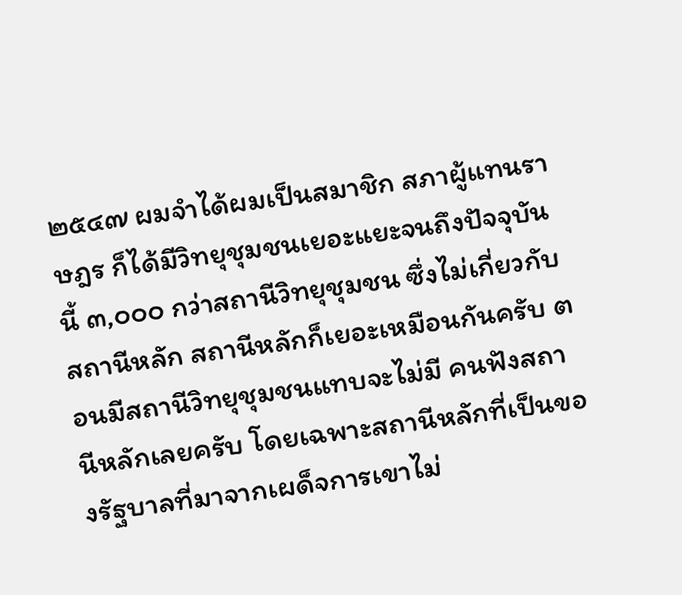๒๕๔๗ ผมจำได้ผมเป็นสมาชิก สภาผู้แทนราษฎร ก็ได้มีวิทยุชุมชนเยอะแยะจนถึงปัจจุบันนี้ ๓,๐๐๐ กว่าสถานีวิทยุชุมชน ซึ่งไม่เกี่ยวกับสถานีหลัก สถานีหลักก็เยอะเหมือนกันครับ ตอนมีสถานีวิทยุชุมชนแทบจะไม่มี คนฟังสถานีหลักเลยครับ โดยเฉพาะสถานีหลักที่เป็นของรัฐบาลที่มาจากเผด็จการเขาไม่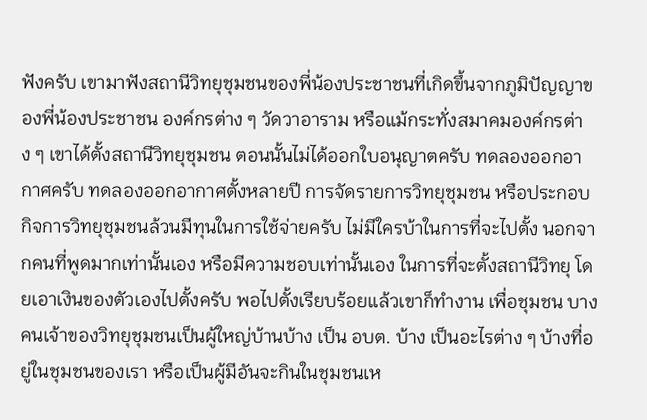ฟังครับ เขามาฟังสถานีวิทยุชุมชนของพี่น้องประชาชนที่เกิดขึ้นจากภูมิปัญญาของพี่น้องประชาชน องค์กรต่าง ๆ วัดวาอาราม หรือแม้กระทั่งสมาคมองค์กรต่าง ๆ เขาได้ตั้งสถานีวิทยุชุมชน ตอนนั้นไม่ได้ออกใบอนุญาตครับ ทดลองออกอากาศครับ ทดลองออกอากาศตั้งหลายปี การจัดรายการวิทยุชุมชน หรือประกอบกิจการวิทยุชุมชนล้วนมีทุนในการใช้จ่ายครับ ไม่มีใครบ้าในการที่จะไปตั้ง นอกจากคนที่พูดมากเท่านั้นเอง หรือมีความชอบเท่านั้นเอง ในการที่จะตั้งสถานีวิทยุ โดยเอาเงินของตัวเองไปตั้งครับ พอไปตั้งเรียบร้อยแล้วเขาก็ทำงาน เพื่อชุมชน บางคนเจ้าของวิทยุชุมชนเป็นผู้ใหญ่บ้านบ้าง เป็น อบต. บ้าง เป็นอะไรต่าง ๆ บ้างที่อยู่ในชุมชนของเรา หรือเป็นผู้มีอันจะกินในชุมชนเห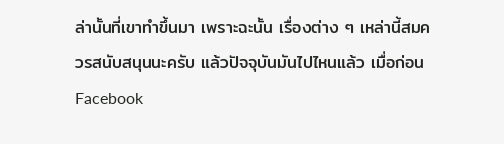ล่านั้นที่เขาทำขึ้นมา เพราะฉะนั้น เรื่องต่าง ๆ เหล่านี้สมควรสนับสนุนนะครับ แล้วปัจจุบันมันไปไหนแล้ว เมื่อก่อน Facebook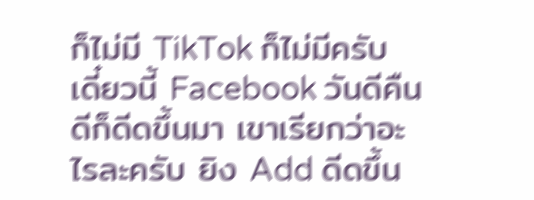ก็ไม่มี TikTok ก็ไม่มีครับ เดี๋ยวนี้ Facebook วันดีคืนดีก็ดีดขึ้นมา เขาเรียกว่าอะไรละครับ ยิง Add ดีดขึ้น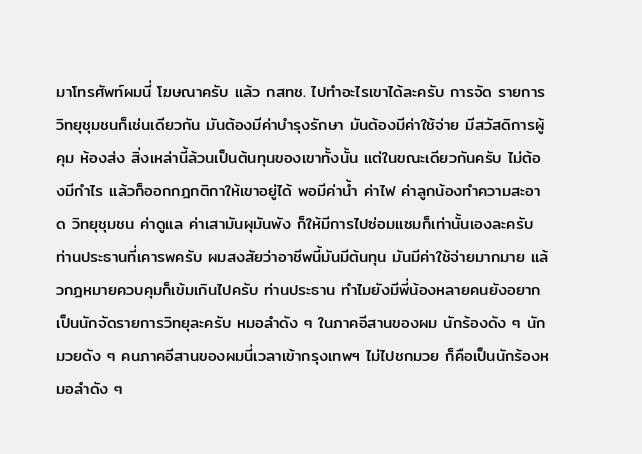มาโทรศัพท์ผมนี่ โฆษณาครับ แล้ว กสทช. ไปทำอะไรเขาได้ละครับ การจัด รายการวิทยุชุมชนก็เช่นเดียวกัน มันต้องมีค่าบำรุงรักษา มันต้องมีค่าใช้จ่าย มีสวัสดิการผู้คุม ห้องส่ง สิ่งเหล่านี้ล้วนเป็นต้นทุนของเขาทั้งนั้น แต่ในขณะเดียวกันครับ ไม่ต้องมีกำไร แล้วก็ออกกฎกติกาให้เขาอยู่ได้ พอมีค่าน้ำ ค่าไฟ ค่าลูกน้องทำความสะอาด วิทยุชุมชน ค่าดูแล ค่าเสามันผุมันพัง ก็ให้มีการไปซ่อมแซมก็เท่านั้นเองละครับ ท่านประธานที่เคารพครับ ผมสงสัยว่าอาชีพนี้มันมีต้นทุน มันมีค่าใช้จ่ายมากมาย แล้วกฎหมายควบคุมก็เข้มเกินไปครับ ท่านประธาน ทำไมยังมีพี่น้องหลายคนยังอยากเป็นนักจัดรายการวิทยุละครับ หมอลำดัง ๆ ในภาคอีสานของผม นักร้องดัง ๆ นักมวยดัง ๆ คนภาคอีสานของผมนี่เวลาเข้ากรุงเทพฯ ไม่ไปชกมวย ก็คือเป็นนักร้องหมอลำดัง ๆ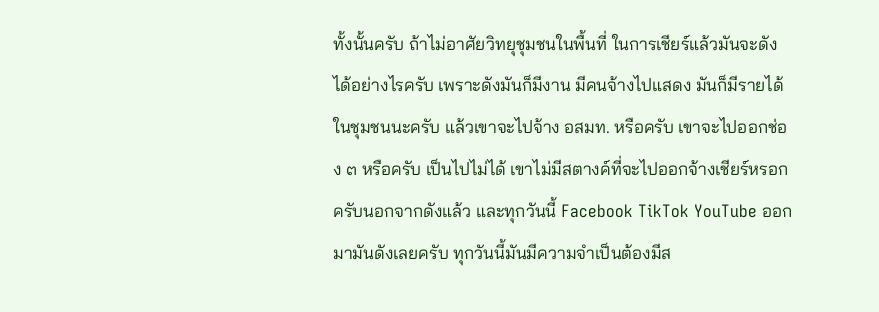ทั้งนั้นครับ ถ้าไม่อาศัยวิทยุชุมชนในพื้นที่ ในการเชียร์แล้วมันจะดังได้อย่างไรครับ เพราะดังมันก็มีงาน มีคนจ้างไปแสดง มันก็มีรายได้ ในชุมชนนะครับ แล้วเขาจะไปจ้าง อสมท. หรือครับ เขาจะไปออกช่อง ๓ หรือครับ เป็นไปไม่ได้ เขาไม่มีสตางค์ที่จะไปออกจ้างเชียร์หรอกครับนอกจากดังแล้ว และทุกวันนี้ Facebook TikTok YouTube ออกมามันดังเลยครับ ทุกวันนี้มันมีความจำเป็นต้องมีส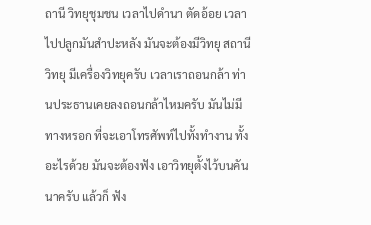ถานี วิทยุชุมชน เวลาไปดำนา ตัดอ้อย เวลาไปปลูกมันสำปะหลัง มันจะต้องมีวิทยุ สถานีวิทยุ มีเครื่องวิทยุครับ เวลาเราถอนกล้า ท่านประธานเคยลงถอนกล้าไหมครับ มันไม่มีทางหรอก ที่จะเอาโทรศัพท์ไปทั้งทำงาน ทั้งอะไรด้วย มันจะต้องฟัง เอาวิทยุตั้งไว้บนคันนาครับ แล้วก็ ฟัง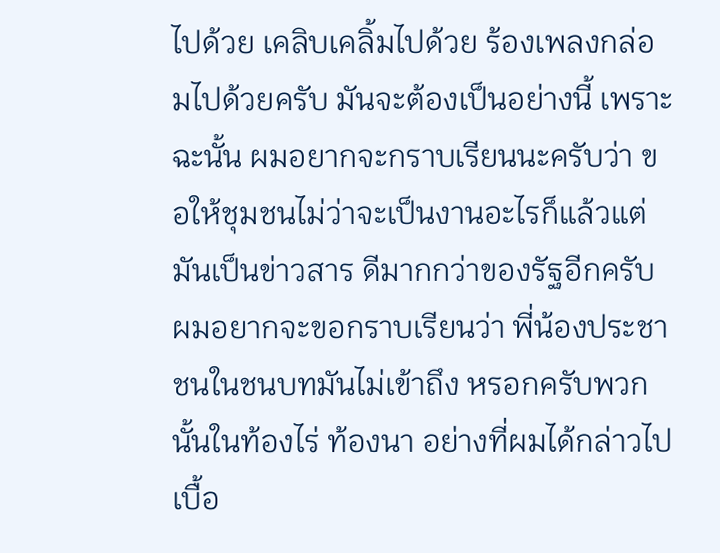ไปด้วย เคลิบเคลิ้มไปด้วย ร้องเพลงกล่อมไปด้วยครับ มันจะต้องเป็นอย่างนี้ เพราะฉะนั้น ผมอยากจะกราบเรียนนะครับว่า ขอให้ชุมชนไม่ว่าจะเป็นงานอะไรก็แล้วแต่ มันเป็นข่าวสาร ดีมากกว่าของรัฐอีกครับ ผมอยากจะขอกราบเรียนว่า พี่น้องประชาชนในชนบทมันไม่เข้าถึง หรอกครับพวกนั้นในท้องไร่ ท้องนา อย่างที่ผมได้กล่าวไปเบื้อ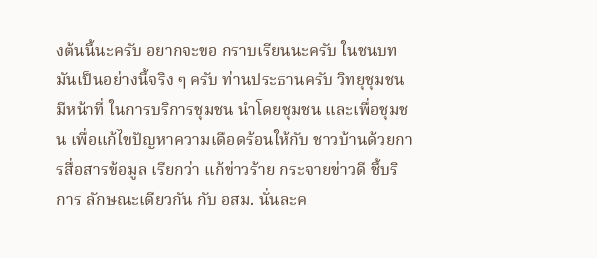งต้นนี้นะครับ อยากจะขอ กราบเรียนนะครับ ในชนบทมันเป็นอย่างนี้จริง ๆ ครับ ท่านประธานครับ วิทยุชุมชนมีหน้าที่ ในการบริการชุมชน นำโดยชุมชน และเพื่อชุมชน เพื่อแก้ไขปัญหาความเดือดร้อนให้กับ ชาวบ้านด้วยการสื่อสารข้อมูล เรียกว่า แก้ข่าวร้าย กระจายข่าวดี ชี้บริการ ลักษณะเดียวกัน กับ อสม. นั่นละค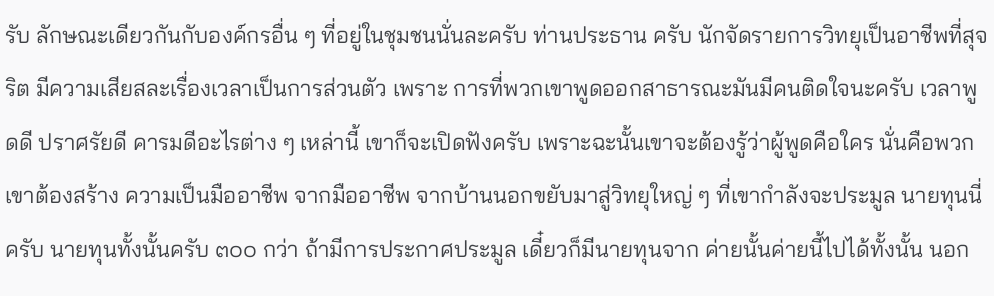รับ ลักษณะเดียวกันกับองค์กรอื่น ๆ ที่อยู่ในชุมชนนั่นละครับ ท่านประธาน ครับ นักจัดรายการวิทยุเป็นอาชีพที่สุจริต มีความเสียสละเรื่องเวลาเป็นการส่วนตัว เพราะ การที่พวกเขาพูดออกสาธารณะมันมีคนติดใจนะครับ เวลาพูดดี ปราศรัยดี คารมดีอะไรต่าง ๆ เหล่านี้ เขาก็จะเปิดฟังครับ เพราะฉะนั้นเขาจะต้องรู้ว่าผู้พูดคือใคร นั่นคือพวกเขาต้องสร้าง ความเป็นมืออาชีพ จากมืออาชีพ จากบ้านนอกขยับมาสู่วิทยุใหญ่ ๆ ที่เขากำลังจะประมูล นายทุนนี่ครับ นายทุนทั้งนั้นครับ ๓๐๐ กว่า ถ้ามีการประกาศประมูล เดี๋ยวก็มีนายทุนจาก ค่ายนั้นค่ายนี้ไปได้ทั้งนั้น นอก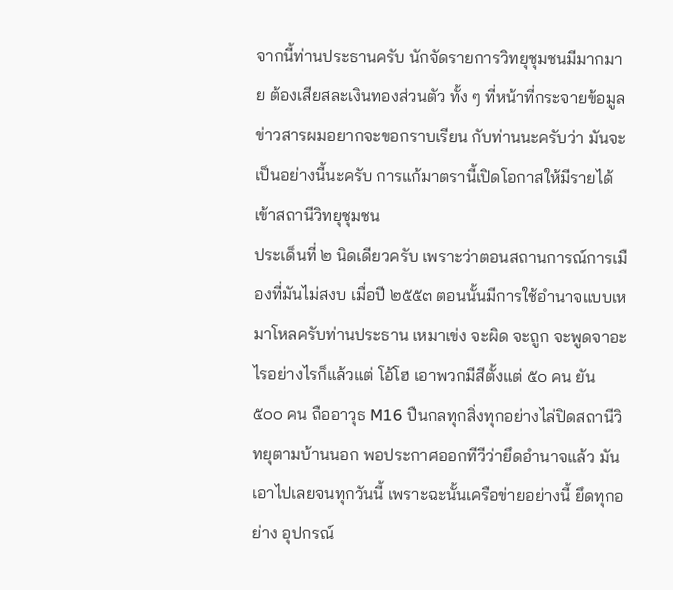จากนี้ท่านประธานครับ นักจัดรายการวิทยุชุมชนมีมากมาย ต้องเสียสละเงินทองส่วนตัว ทั้ง ๆ ที่หน้าที่กระจายข้อมูลข่าวสารผมอยากจะขอกราบเรียน กับท่านนะครับว่า มันจะเป็นอย่างนี้นะครับ การแก้มาตรานี้เปิดโอกาสให้มีรายได้ เข้าสถานีวิทยุชุมชน
ประเด็นที่ ๒ นิดเดียวครับ เพราะว่าตอนสถานการณ์การเมืองที่มันไม่สงบ เมื่อปี ๒๕๕๓ ตอนนั้นมีการใช้อำนาจแบบเหมาโหลครับท่านประธาน เหมาเข่ง จะผิด จะถูก จะพูดจาอะไรอย่างไรก็แล้วแต่ โอ้โฮ เอาพวกมีสีตั้งแต่ ๕๐ คน ยัน ๕๐๐ คน ถืออาวุธ M16 ปืนกลทุกสิ่งทุกอย่างไล่ปิดสถานีวิทยุตามบ้านนอก พอประกาศออกทีวีว่ายึดอำนาจแล้ว มันเอาไปเลยจนทุกวันนี้ เพราะฉะนั้นเครือข่ายอย่างนี้ ยึดทุกอย่าง อุปกรณ์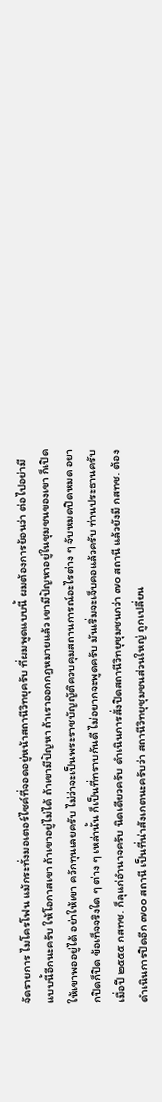จัดรายการ ไมโครโฟน แม้กระทั่งมอเตอร์ไซค์ที่จอดอยู่หน้าสถานีวิทยุครับ ที่ผมพูดแบบนี้ ผมต้องการย้อนว่า ต่อไปอย่ามีแบบนี้อีกนะครับ ให้โอกาสเขา ถ้าเขาอยู่ไม่ได้ ถ้าเขามีปัญหา ถ้าเราออกกฎหมายแล้ว เขามีปัญหาอยู่ในชุมชนของเขา ก็เปิดให้เขาพออยู่ได้ อย่าให้เขา ควักทุนเลยครับ ไม่ว่าจะเป็นพระราชบัญญัติควบคุมสถานการณ์อะไรต่าง ๆ จับหมดปิดหมด อยากปิดก็ปิด ข้อเท็จจริงใด ๆ ต่าง ๆ เหล่านั้น ก็เป็นที่ทราบกันดี ไม่อยากจะพูดครับ มันเริ่มจะเจ็บคอแล้วครับ ท่านประธานครับ เมื่อปี ๒๕๕๕ กสทช. ก็ลุแก่อำนาจครับ นิดเดียวครับ ดำเนินการสั่งปิดสถานีวิทยุชุมชนกว่า ๗๐ สถานี แล้วยังมี กสทช. ต้องดำเนินการปิดอีก ๗๐๐ สถานี เป็นที่น่าสังเกตนะครับว่า สถานีวิทยุชุมชนส่วนใหญ่ ถูกเปลี่ยน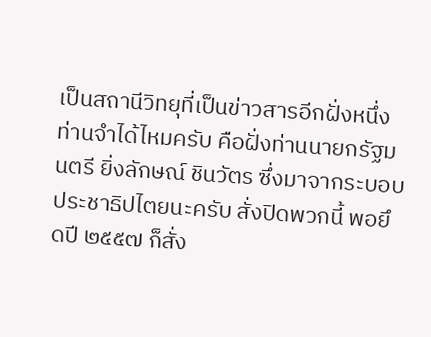เป็นสถานีวิทยุที่เป็นข่าวสารอีกฝั่งหนึ่ง ท่านจำได้ไหมครับ คือฝั่งท่านนายกรัฐมนตรี ยิ่งลักษณ์ ชินวัตร ซึ่งมาจากระบอบประชาธิปไตยนะครับ สั่งปิดพวกนี้ พอยึดปี ๒๕๕๗ ก็สั่ง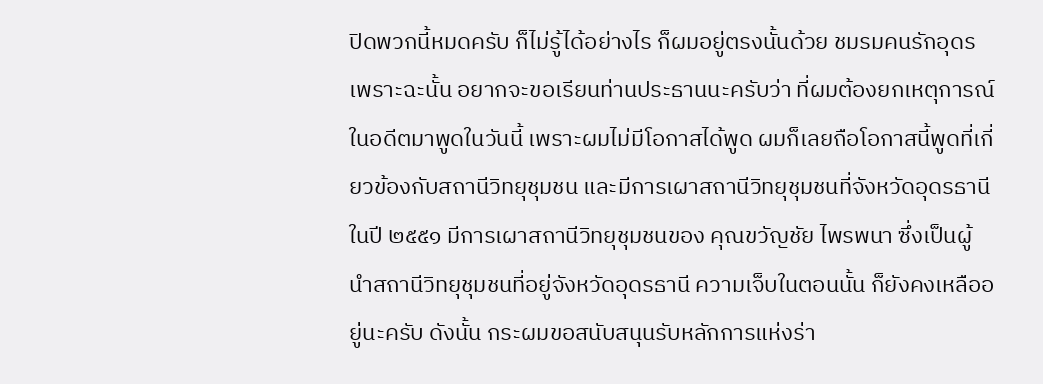ปิดพวกนี้หมดครับ ก็ไม่รู้ได้อย่างไร ก็ผมอยู่ตรงนั้นด้วย ชมรมคนรักอุดร เพราะฉะนั้น อยากจะขอเรียนท่านประธานนะครับว่า ที่ผมต้องยกเหตุการณ์ในอดีตมาพูดในวันนี้ เพราะผมไม่มีโอกาสได้พูด ผมก็เลยถือโอกาสนี้พูดที่เกี่ยวข้องกับสถานีวิทยุชุมชน และมีการเผาสถานีวิทยุชุมชนที่จังหวัดอุดรธานี ในปี ๒๕๕๑ มีการเผาสถานีวิทยุชุมชนของ คุณขวัญชัย ไพรพนา ซึ่งเป็นผู้นำสถานีวิทยุชุมชนที่อยู่จังหวัดอุดรธานี ความเจ็บในตอนนั้น ก็ยังคงเหลืออยู่นะครับ ดังนั้น กระผมขอสนับสนุนรับหลักการแห่งร่า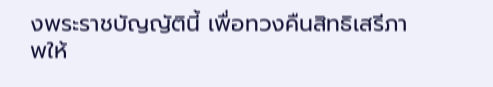งพระราชบัญญัตินี้ เพื่อทวงคืนสิทธิเสรีภาพให้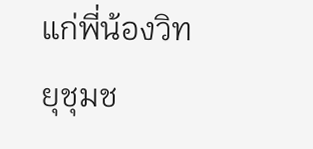แก่พี่น้องวิทยุชุมช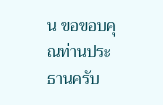น ขอขอบคุณท่านประธานครับ